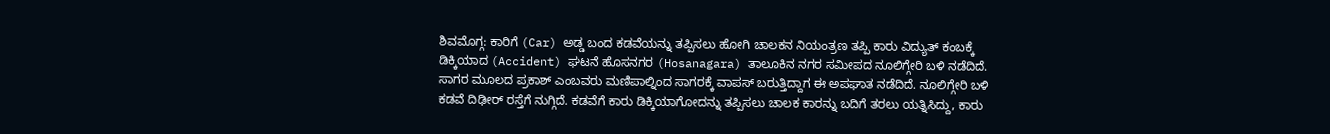ಶಿವಮೊಗ್ಗ: ಕಾರಿಗೆ (Car) ಅಡ್ಡ ಬಂದ ಕಡವೆಯನ್ನು ತಪ್ಪಿಸಲು ಹೋಗಿ ಚಾಲಕನ ನಿಯಂತ್ರಣ ತಪ್ಪಿ ಕಾರು ವಿದ್ಯುತ್ ಕಂಬಕ್ಕೆ ಡಿಕ್ಕಿಯಾದ (Accident) ಘಟನೆ ಹೊಸನಗರ (Hosanagara) ತಾಲೂಕಿನ ನಗರ ಸಮೀಪದ ನೂಲಿಗ್ಗೇರಿ ಬಳಿ ನಡೆದಿದೆ.
ಸಾಗರ ಮೂಲದ ಪ್ರಕಾಶ್ ಎಂಬವರು ಮಣಿಪಾಲ್ನಿಂದ ಸಾಗರಕ್ಕೆ ವಾಪಸ್ ಬರುತ್ತಿದ್ದಾಗ ಈ ಅಪಘಾತ ನಡೆದಿದೆ. ನೂಲಿಗ್ಗೇರಿ ಬಳಿ ಕಡವೆ ದಿಢೀರ್ ರಸ್ತೆಗೆ ನುಗ್ಗಿದೆ. ಕಡವೆಗೆ ಕಾರು ಡಿಕ್ಕಿಯಾಗೋದನ್ನು ತಪ್ಪಿಸಲು ಚಾಲಕ ಕಾರನ್ನು ಬದಿಗೆ ತರಲು ಯತ್ನಿಸಿದ್ದು, ಕಾರು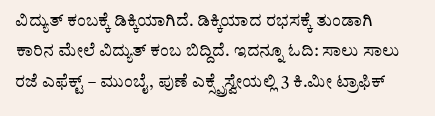ವಿದ್ಯುತ್ ಕಂಬಕ್ಕೆ ಡಿಕ್ಕಿಯಾಗಿದೆ. ಡಿಕ್ಕಿಯಾದ ರಭಸಕ್ಕೆ ತುಂಡಾಗಿ ಕಾರಿನ ಮೇಲೆ ವಿದ್ಯುತ್ ಕಂಬ ಬಿದ್ದಿದೆ. ಇದನ್ನೂ ಓದಿ: ಸಾಲು ಸಾಲು ರಜೆ ಎಫೆಕ್ಟ್ – ಮುಂಬೈ, ಪುಣೆ ಎಕ್ಸ್ಪ್ರೆಸ್ವೇಯಲ್ಲಿ 3 ಕಿ.ಮೀ ಟ್ರಾಫಿಕ್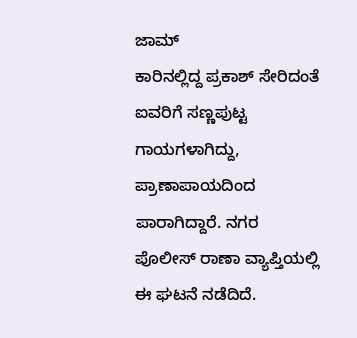ಜಾಮ್
ಕಾರಿನಲ್ಲಿದ್ದ ಪ್ರಕಾಶ್ ಸೇರಿದಂತೆ ಐವರಿಗೆ ಸಣ್ಣಪುಟ್ಟ ಗಾಯಗಳಾಗಿದ್ದು, ಪ್ರಾಣಾಪಾಯದಿಂದ ಪಾರಾಗಿದ್ದಾರೆ. ನಗರ ಪೊಲೀಸ್ ರಾಣಾ ವ್ಯಾಪ್ತಿಯಲ್ಲಿ ಈ ಘಟನೆ ನಡೆದಿದೆ.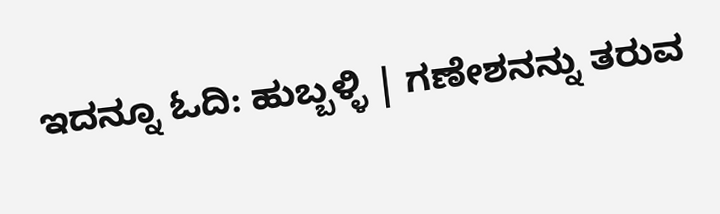ಇದನ್ನೂ ಓದಿ: ಹುಬ್ಬಳ್ಳಿ | ಗಣೇಶನನ್ನು ತರುವ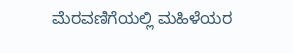ಮೆರವಣಿಗೆಯಲ್ಲಿ ಮಹಿಳೆಯರ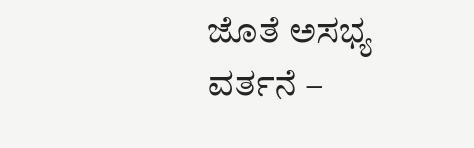ಜೊತೆ ಅಸಭ್ಯ ವರ್ತನೆ –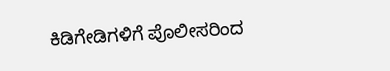ಕಿಡಿಗೇಡಿಗಳಿಗೆ ಪೊಲೀಸರಿಂದ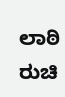ಲಾಠಿ ರುಚಿ